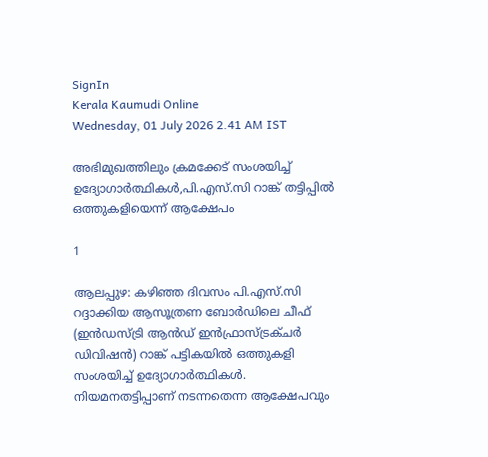SignIn
Kerala Kaumudi Online
Wednesday, 01 July 2026 2.41 AM IST

അഭിമുഖത്തിലും ക്രമക്കേട് സംശയിച്ച് ഉദ്യോഗാർത്ഥികൾ,പി.എസ്.സി റാങ്ക് തട്ടിപ്പിൽ ഒത്തുകളിയെന്ന് ആക്ഷേപം

1

ആലപ്പുഴ: കഴിഞ്ഞ ദിവസം പി.എസ്.സി റദ്ദാക്കിയ ആസൂത്രണ ബോർഡിലെ ചീഫ് (ഇൻഡസ്ട്രി ആൻഡ് ഇൻഫ്രാസ്ട്രക്ചർ ഡിവിഷൻ) റാങ്ക് പട്ടികയിൽ ഒത്തുകളി സംശയിച്ച് ഉദ്യോഗാർത്ഥികൾ. നിയമനതട്ടിപ്പാണ് നടന്നതെന്ന ആക്ഷേപവും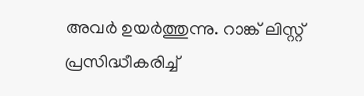അവർ ഉയർത്തുന്നു. റാങ്ക് ലിസ്റ്റ് പ്രസിദ്ധീകരിച്ച്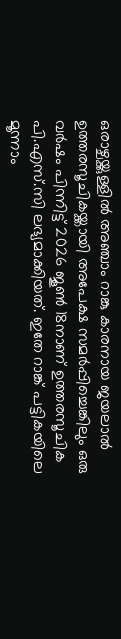ഒരാഴ്ചയ്ക്കുള്ളിൽ അഞ്ചാം റാങ്കു കാരനായ ജയലാൽ ഉത്തരസൂചികയ്ക്കായി അപേക്ഷ സമർപ്പിച്ചെങ്കിലും ഒരു വർഷം പിന്നിട്ട് 2026 ജൂൺ 18നാണ് ഉത്തരസൂചിക പി.എസ്.സി ലഭ്യമാക്കിയത്. ഇതേ റാങ്ക് പട്ടികയിലെ മൂന്നാം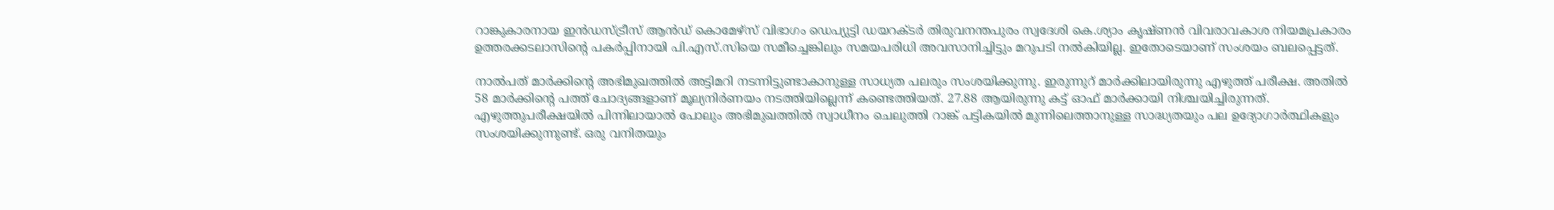റാങ്കുകാരനായ ഇൻഡസ്ട്രീസ് ആൻഡ് കൊമേഴ്സ് വിഭാഗം ഡെപ്യുട്ടി ഡയറക്ടർ തിരുവനന്തപുരം സ്വദേശി കെ.ശ്യാം കൃഷ്ണൻ വിവരാവകാശ നിയമപ്രകാരം ഉത്തരക്കടലാസിന്റെ പകർപ്പിനായി പി.എസ്.സിയെ സമീച്ചെങ്കിലും സമയപരിധി അവസാനിച്ചിട്ടും മറുപടി നൽകിയില്ല. ഇതോടെയാണ് സംശയം ബലപ്പെട്ടത്.

നാൽപത് മാർക്കിന്റെ അഭിമുഖത്തിൽ അട്ടിമറി നടന്നിട്ടുണ്ടാകാനുള്ള സാധ്യത പലരും സംശയിക്കുന്നു. ഇരുന്നുറ് മാർക്കിലായിരുന്നു എഴുത്ത് പരീക്ഷ. അതിൽ 58 മാർക്കിന്റെ പത്ത് ചോദ്യങ്ങളാണ് മൂല്യനിർണയം നടത്തിയില്ലെന്ന് കണ്ടെത്തിയത്. 27.88 ആയിരുന്നു കട്ട് ഓഫ് മാർക്കായി നിശ്ചയിച്ചിരുന്നത്. എഴുത്തുപരീക്ഷയിൽ പിന്നിലായാൽ പോലും അഭിമുഖത്തിൽ സ്വാധീനം ചെലുത്തി റാങ്ക് പട്ടികയിൽ മുന്നിലെത്താനുള്ള സാദ്ധ്യതയും പല ഉദ്യോഗാർത്ഥികളും സംശയിക്കുന്നുണ്ട്. ഒരു വനിതയും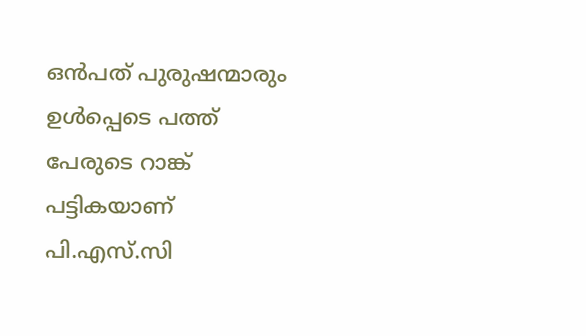ഒൻപത് പുരുഷന്മാരും ഉൾപ്പെടെ പത്ത് പേരുടെ റാങ്ക് പട്ടികയാണ് പി.എസ്.സി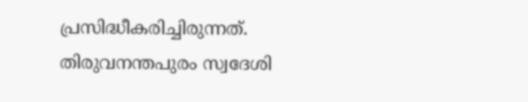പ്രസിദ്ധീകരിച്ചിരുന്നത്. തിരുവനന്തപുരം സ്വദേശി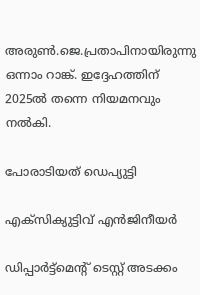അരുൺ.ജെ.പ്രതാപിനായിരുന്നു ഒന്നാം റാങ്ക്. ഇദ്ദേഹത്തിന് 2025ൽ തന്നെ നിയമനവും നൽകി.

പോരാടിയത് ഡെപ്യുട്ടി

എക്സിക്യുട്ടിവ് എൻജിനീയർ

ഡിപ്പാർട്ട്മെന്റ് ടെസ്റ്റ് അടക്കം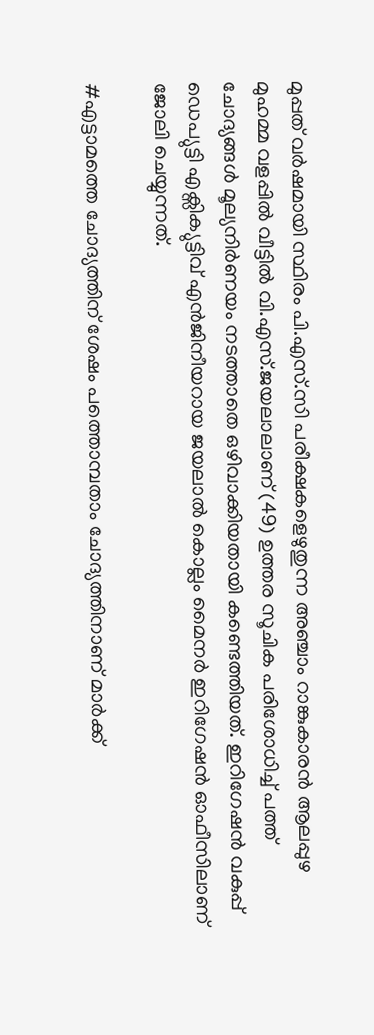മുപ്പത് വർഷമായി സ്ഥിരം പി.എസ്.സി പരീക്ഷകളെഴുതുന്ന അഞ്ചാം റാങ്കുകാരൻ ആലപ്പുഴ മുഹമ്മ വളപ്പിൽ വീട്ടിൽ വി.എസ്.ജയലാലാണ് (49) ഉത്തര സൂചിക പരിശോധിച്ച് പത്ത് ചോദ്യങ്ങൾ മൂല്യനിർണയം നടത്താതെ ഒഴിവാക്കിയതായി കണ്ടെത്തിയത്. ഇറിഗേഷൻ വകുപ്പ് ഡെപ്യുട്ടി എക്സിക്യുട്ടിവ് എൻജിനീയറായ ജയലാൽ കൊല്ലം മൈനർ ഇറിഗേഷൻ ഓഫീസിലാണ് ജോലി ചെയ്യുന്നത്.

#എട്ടാമത്തെ ചോദ്യത്തിന് ശേഷം പത്തൊമ്പതാം ചോദ്യത്തിനാണ് മാർക്ക്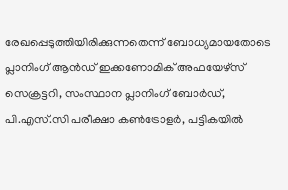രേഖപ്പെടുത്തിയിരിക്കുന്നതെന്ന് ബോധ്യമായതോടെ പ്ലാനിംഗ് ആൻഡ് ഇക്കണോമിക് അഫയേഴ്സ് സെക്രട്ടറി, സംസ്ഥാന പ്ലാനിംഗ് ബോർഡ്, പി.എസ്.സി പരീക്ഷാ കൺട്രോളർ, പട്ടികയിൽ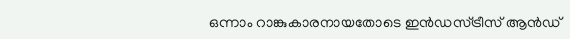ഒന്നാം റാങ്കുകാരനായതോടെ ഇൻഡസ്ട്രീസ് ആൻഡ്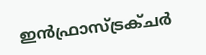ഇൻഫ്രാസ്ട്രക്ചർ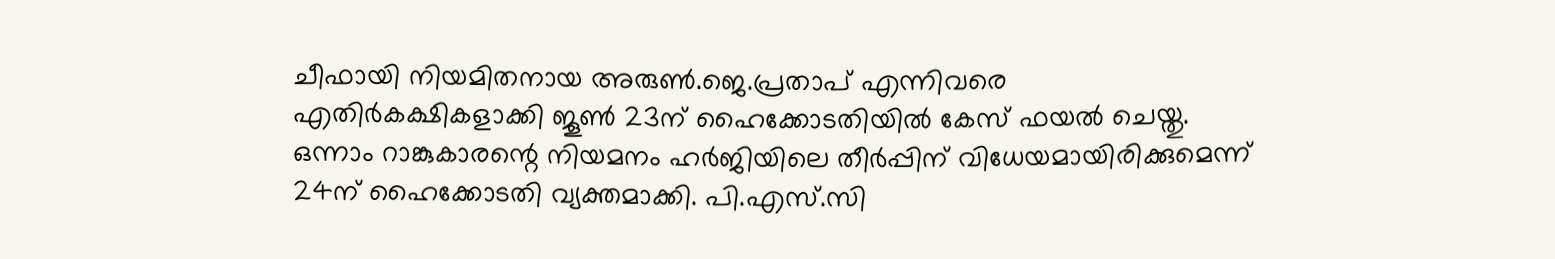ചീഫായി നിയമിതനായ അരുൺ.ജെ.പ്രതാപ് എന്നിവരെ എതിർകക്ഷികളാക്കി ജൂൺ 23ന് ഹൈക്കോടതിയിൽ കേസ് ഫയൽ ചെയ്തു. ഒന്നാം റാങ്കുകാരന്റെ നിയമനം ഹർജിയിലെ തീർപ്പിന് വിധേയമായിരിക്കുമെന്ന് 24ന് ഹൈക്കോടതി വ്യക്തമാക്കി. പി.എസ്.സി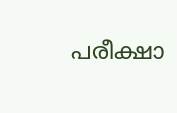പരീക്ഷാ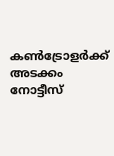കൺട്രോളർക്ക് അടക്കം നോട്ടീസ്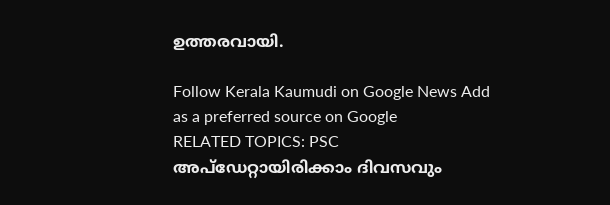ഉത്തരവായി.

Follow Kerala Kaumudi on Google News Add as a preferred source on Google
RELATED TOPICS: PSC
അപ്ഡേറ്റായിരിക്കാം ദിവസവും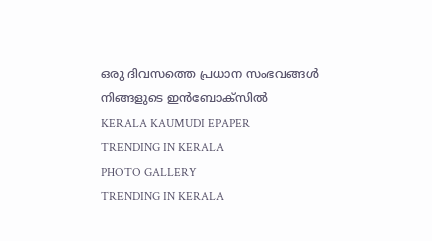ഒരു ദിവസത്തെ പ്രധാന സംഭവങ്ങൾ നിങ്ങളുടെ ഇൻബോക്സിൽ
KERALA KAUMUDI EPAPER
TRENDING IN KERALA
PHOTO GALLERY
TRENDING IN KERALA